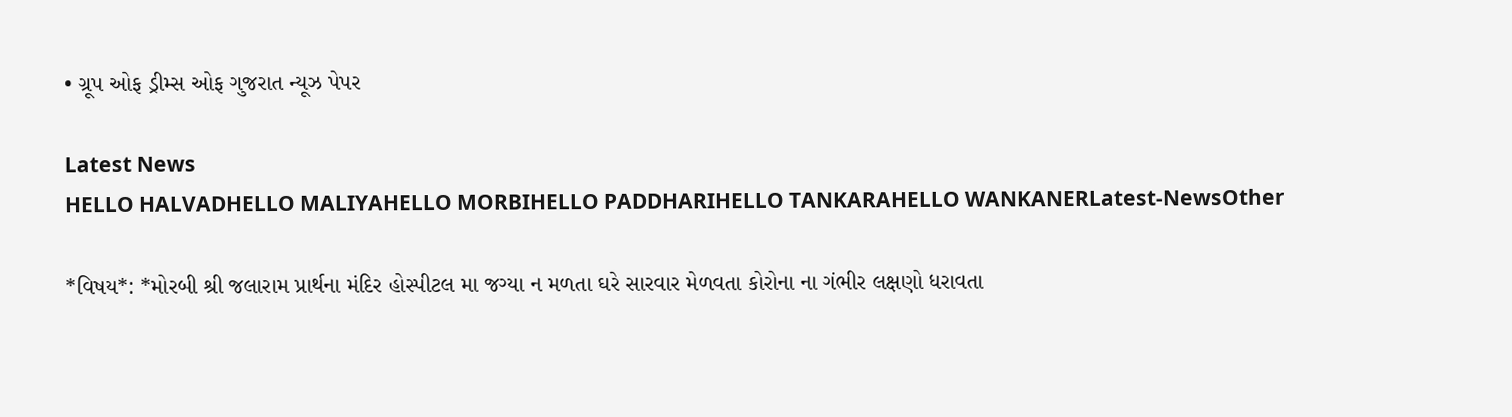• ગ્રૂપ ઓફ ડ્રીમ્સ ઓફ ગુજરાત ન્યૂઝ પેપર

Latest News
HELLO HALVADHELLO MALIYAHELLO MORBIHELLO PADDHARIHELLO TANKARAHELLO WANKANERLatest-NewsOther

*વિષય*: *મોરબી શ્રી જલારામ પ્રાર્થના મંદિર હોસ્પીટલ મા જગ્યા ન મળતા ઘરે સારવાર મેળવતા કોરોના ના ગંભીર લક્ષણો ધરાવતા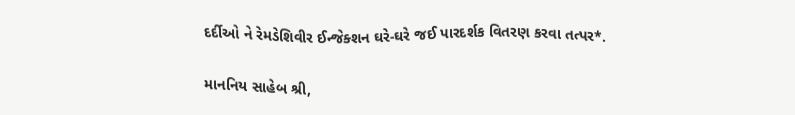દર્દીઓ ને રેમડેશિવીર ઈન્જેક્શન ઘરે-ઘરે જઈ પારદર્શક વિતરણ કરવા તત્પર*.

માનનિય સાહેબ શ્રી,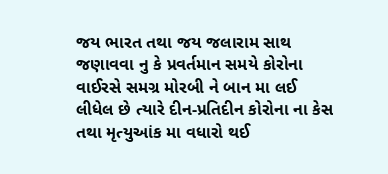જય ભારત તથા જય જલારામ સાથ જણાવવા નુ કે પ્રવર્તમાન સમયે કોરોના વાઈરસે સમગ્ર મોરબી ને બાન મા લઈ લીધેલ છે ત્યારે દીન-પ્રતિદીન કોરોના ના કેસ તથા મૃત્યુઆંક મા વધારો થઈ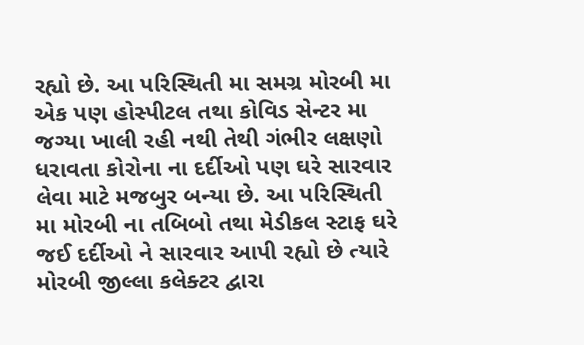રહ્યો છે. આ પરિસ્થિતી મા સમગ્ર મોરબી મા એક પણ હોસ્પીટલ તથા કોવિડ સેન્ટર મા જગ્યા ખાલી રહી નથી તેથી ગંભીર લક્ષણો ધરાવતા કોરોના ના દર્દીઓ પણ ઘરે સારવાર લેવા માટે મજબુર બન્યા છે. આ પરિસ્થિતી મા મોરબી ના તબિબો તથા મેડીકલ સ્ટાફ ઘરે જઈ દર્દીઓ ને સારવાર આપી રહ્યો છે ત્યારે મોરબી જીલ્લા કલેક્ટર દ્વારા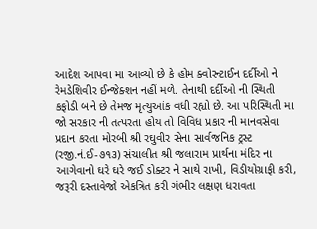આદેશ આપવા મા આવ્યો છે કે હોમ ક્વોરન્ટાઈન દર્દીઓ ને રેમડેશિવીર ઈન્જેક્શન નહીં મળે. તેનાથી દર્દીઓ ની સ્થિતી કફોડી બને છે તેમજ મૃત્યુઆંક વધી રહ્યો છે. આ પરિસ્થિતી મા જો સરકાર ની તત્પરતા હોય તો વિવિધ પ્રકાર ની માનવસેવા પ્રદાન કરતા મોરબી શ્રી રઘુવીર સેના સાર્વજનિક ટ્રસ્ટ (રજી.નં.ઈ-૭૧૩) સંચાલીત શ્રી જલારામ પ્રાર્થના મંદિર ના આગેવાનો ઘરે ઘરે જઈ ડોક્ટર ને સાથે રાખી, વિડીયોગ્રાફી કરી, જરૂરી દસ્તાવેજો એકત્રિત કરી ગંભીર લક્ષણ ધરાવતા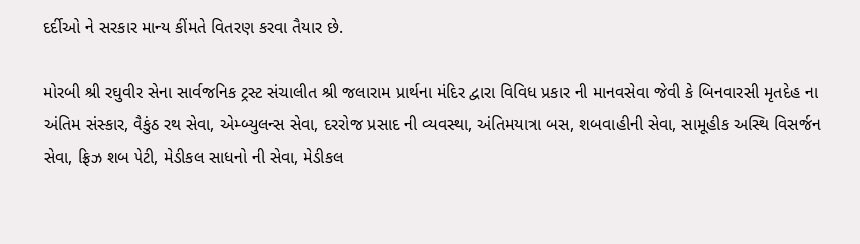દર્દીઓ ને સરકાર માન્ય કીંમતે વિતરણ કરવા તૈયાર છે.

મોરબી શ્રી રઘુવીર સેના સાર્વજનિક ટ્રસ્ટ સંચાલીત શ્રી જલારામ પ્રાર્થના મંદિર દ્વારા વિવિધ પ્રકાર ની માનવસેવા જેવી કે બિનવારસી મૃતદેહ ના અંતિમ સંસ્કાર, વૈકુંઠ રથ સેવા, એમ્બ્યુલન્સ સેવા, દરરોજ પ્રસાદ ની વ્યવસ્થા, અંતિમયાત્રા બસ, શબવાહીની સેવા, સામૂહીક અસ્થિ વિસર્જન સેવા, ફ્રિઝ શબ પેટી, મેડીકલ સાધનો ની સેવા, મેડીકલ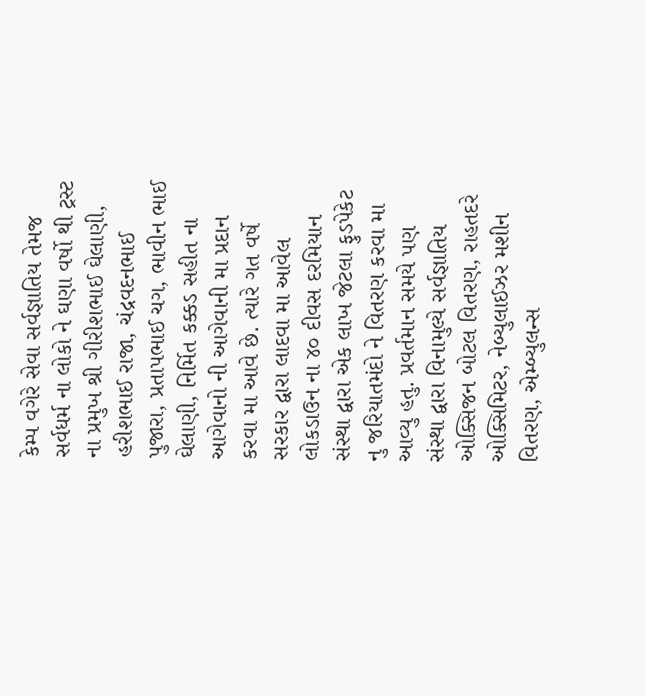કેમ્પ વગેરે સેવા સર્વજ્ઞાતિય તેમજ સર્વધર્મ ના લોકો ને ઘણા વર્ષો થી ટ્રસ્ટ ના પ્રમુખ શ્રી ગીરીશભાઈ ઘેલાણી, હરીશભાઈ રાજા, ચંદ્રવદનભાઈ પુજારા, પ્રતાપભાઈ ચગ, ભાવીન ભાઈ ઘેલાણી, નિર્મિત કક્કડ સહીત ના આગેવાનો ની આગેવાની મા પ્રદાન કરવા મા આવે છે. ત્યારે ગત વર્ષે સરકાર દ્વારા લાદવા મા આવેલ લોકડાઉન ના ૪૦ દીવસ દરમિયાન સંસ્થા દ્વારા એક લાખ જેટલા ફુડપેકેટ નુ જરિયાતમંદો ને વિતરણ કરવા મા આવ્યુ હતુ. પ્રવર્તમાન સમયે પણ સંસ્થા દ્વારા વિનામુલ્યે સર્વજ્ઞાતિય ઓક્સિજન બોટલ વિતરણ, રાહતદરે ઓક્સિમિટર, નેબ્યુલાઈઝર મશીન વિતરણ, એમ્બ્યુલન્સ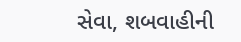સેવા, શબવાહીની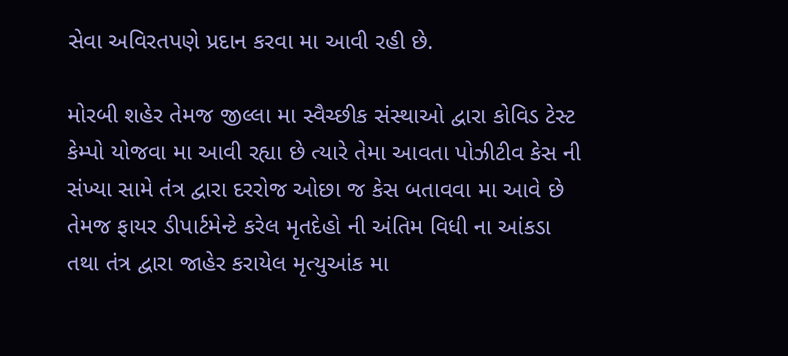સેવા અવિરતપણે પ્રદાન કરવા મા આવી રહી છે.

મોરબી શહેર તેમજ જીલ્લા મા સ્વૈચ્છીક સંસ્થાઓ દ્વારા કોવિડ ટેસ્ટ કેમ્પો યોજવા મા આવી રહ્યા છે ત્યારે તેમા આવતા પોઝીટીવ કેસ ની સંખ્યા સામે તંત્ર દ્વારા દરરોજ ઓછા જ કેસ બતાવવા મા આવે છે તેમજ ફાયર ડીપાર્ટમેન્ટે કરેલ મૃતદેહો ની અંતિમ વિધી ના આંકડા તથા તંત્ર દ્વારા જાહેર કરાયેલ મૃત્યુઆંક મા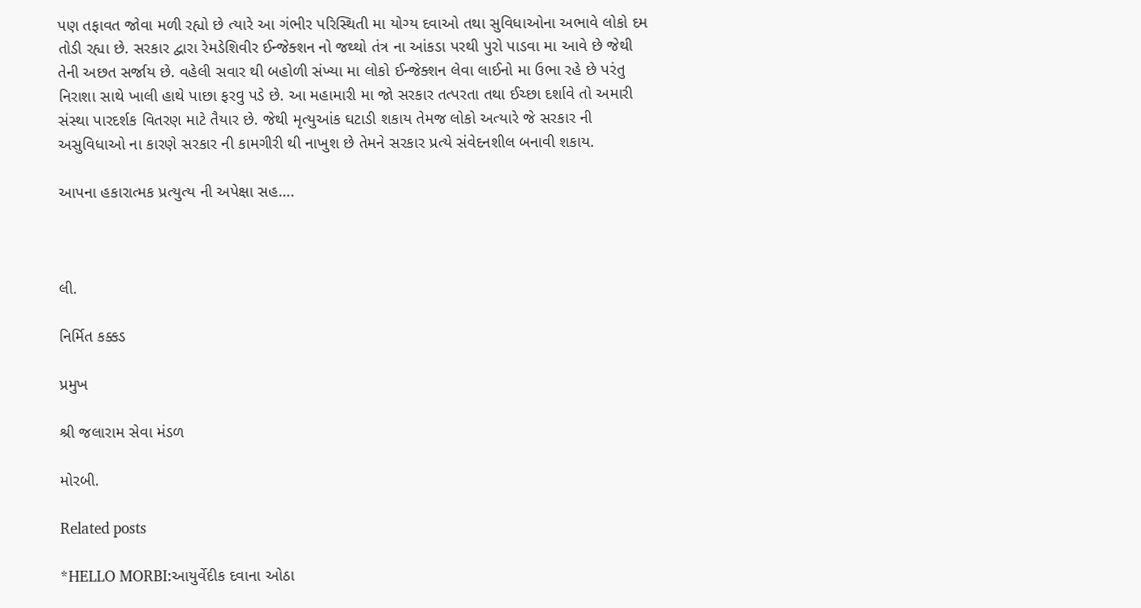પણ તફાવત જોવા મળી રહ્યો છે ત્યારે આ ગંભીર પરિસ્થિતી મા યોગ્ય દવાઓ તથા સુવિધાઓના અભાવે લોકો દમ તોડી રહ્યા છે. સરકાર દ્વારા રેમડેશિવીર ઈન્જેક્શન નો જથ્થો તંત્ર ના આંકડા પરથી પુરો પાડવા મા આવે છે જેથી તેની અછત સર્જાય છે. વહેલી સવાર થી બહોળી સંખ્યા મા લોકો ઈન્જેક્શન લેવા લાઈનો મા ઉભા રહે છે પરંતુ નિરાશા સાથે ખાલી હાથે પાછા ફરવુ પડે છે. આ મહામારી મા જો સરકાર તત્પરતા તથા ઈચ્છા દર્શાવે તો અમારી સંસ્થા પારદર્શક વિતરણ માટે તૈયાર છે. જેથી મૃત્યુઆંક ઘટાડી શકાય તેમજ લોકો અત્યારે જે સરકાર ની અસુવિધાઓ ના કારણે સરકાર ની કામગીરી થી નાખુશ છે તેમને સરકાર પ્રત્યે સંવેદનશીલ બનાવી શકાય.

આપના હકારાત્મક પ્રત્યુત્ય ની અપેક્ષા સહ….



લી.

નિર્મિત કક્કડ

પ્રમુખ

શ્રી જલારામ સેવા મંડળ

મોરબી.

Related posts

*HELLO MORBI:આયુર્વેદીક દવાના ઓઠા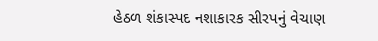હેઠળ શંકાસ્પદ નશાકારક સીરપનું વેચાણ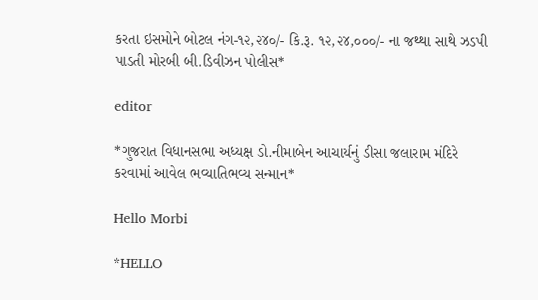કરતા ઇસમોને બોટલ નંગ-૧૨,૨૪૦/- કિ.રૂ. ૧૨,૨૪,૦૦૦/- ના જથ્થા સાથે ઝડપી પાડતી મોરબી બી.ડિવીઝન પોલીસ*

editor

*ગુજરાત વિધાનસભા અધ્યક્ષ ડો.નીમાબેન આચાર્યનું ડીસા જલારામ મંદિરે કરવામાં આવેલ ભવ્યાતિભવ્ય સન્માન*

Hello Morbi

*HELLO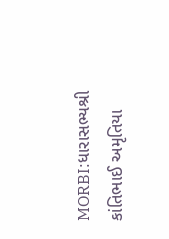MORBI:ધારાસભ્યશ્રી કાંતિભાઈ અમૃતિયા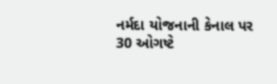નર્મદા યોજનાની કેનાલ પર 30 ઓગષ્ટે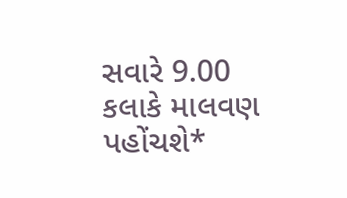સવારે 9.00 કલાકે માલવણ પહોંચશે*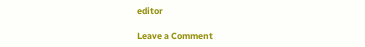editor

Leave a Comment